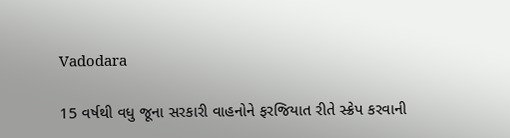Vadodara

15 વર્ષથી વધુ જૂના સરકારી વાહનોને ફરજિયાત રીતે સ્ક્રેપ કરવાની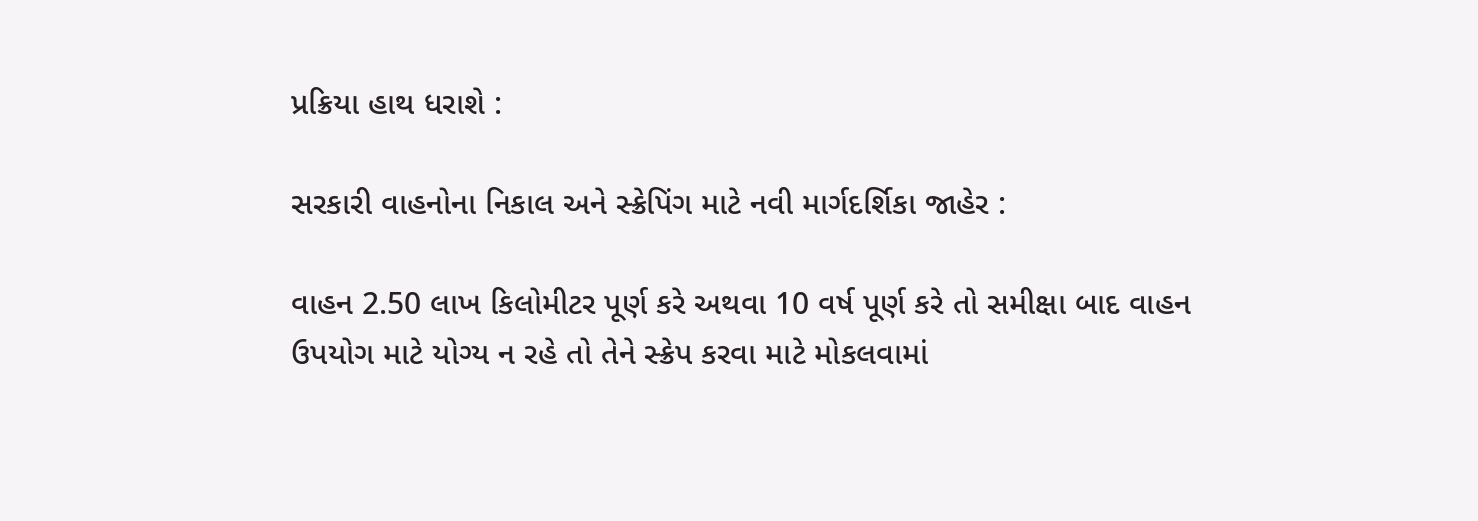પ્રક્રિયા હાથ ધરાશે :

સરકારી વાહનોના નિકાલ અને સ્ક્રેપિંગ માટે નવી માર્ગદર્શિકા જાહેર :

વાહન 2.50 લાખ કિલોમીટર પૂર્ણ કરે અથવા 10 વર્ષ પૂર્ણ કરે તો સમીક્ષા બાદ વાહન ઉપયોગ માટે યોગ્ય ન રહે તો તેને સ્ક્રેપ કરવા માટે મોકલવામાં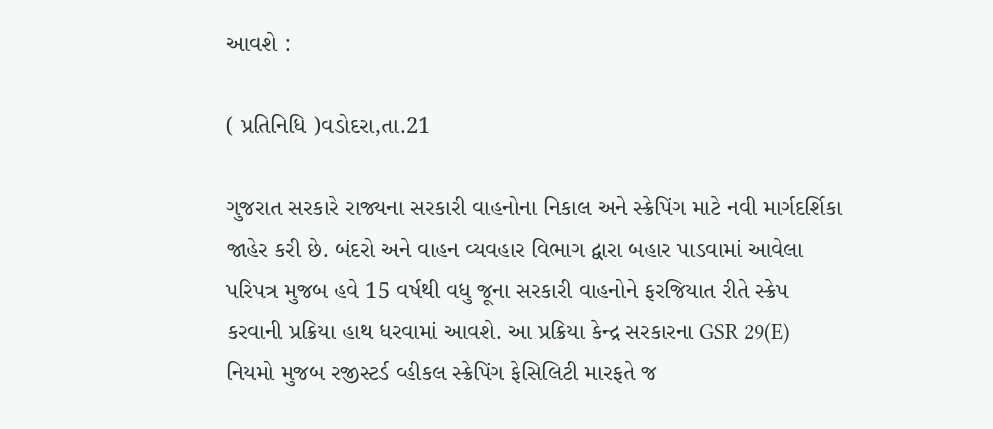આવશે :

( પ્રતિનિધિ )વડોદરા,તા.21

ગુજરાત સરકારે રાજ્યના સરકારી વાહનોના નિકાલ અને સ્ક્રેપિંગ માટે નવી માર્ગદર્શિકા જાહેર કરી છે. બંદરો અને વાહન વ્યવહાર વિભાગ દ્વારા બહાર પાડવામાં આવેલા પરિપત્ર મુજબ હવે 15 વર્ષથી વધુ જૂના સરકારી વાહનોને ફરજિયાત રીતે સ્ક્રેપ કરવાની પ્રક્રિયા હાથ ધરવામાં આવશે. આ પ્રક્રિયા કેન્દ્ર સરકારના GSR 29(E) નિયમો મુજબ રજીસ્ટર્ડ વ્હીકલ સ્ક્રેપિંગ ફેસિલિટી મારફતે જ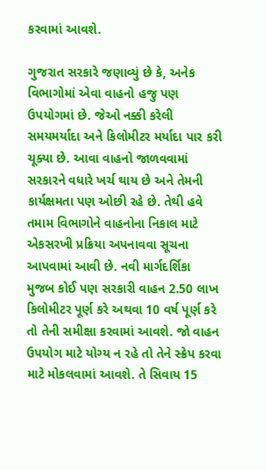કરવામાં આવશે.

ગુજરાત સરકારે જણાવ્યું છે કે, અનેક વિભાગોમાં એવા વાહનો હજુ પણ ઉપયોગમાં છે. જેઓ નક્કી કરેલી સમયમર્યાદા અને કિલોમીટર મર્યાદા પાર કરી ચૂક્યા છે. આવા વાહનો જાળવવામાં સરકારને વધારે ખર્ચ થાય છે અને તેમની કાર્યક્ષમતા પણ ઓછી રહે છે. તેથી હવે તમામ વિભાગોને વાહનોના નિકાલ માટે એકસરખી પ્રક્રિયા અપનાવવા સૂચના આપવામાં આવી છે. નવી માર્ગદર્શિકા મુજબ કોઈ પણ સરકારી વાહન 2.50 લાખ કિલોમીટર પૂર્ણ કરે અથવા 10 વર્ષ પૂર્ણ કરે તો તેની સમીક્ષા કરવામાં આવશે. જો વાહન ઉપયોગ માટે યોગ્ય ન રહે તો તેને સ્ક્રેપ કરવા માટે મોકલવામાં આવશે. તે સિવાય 15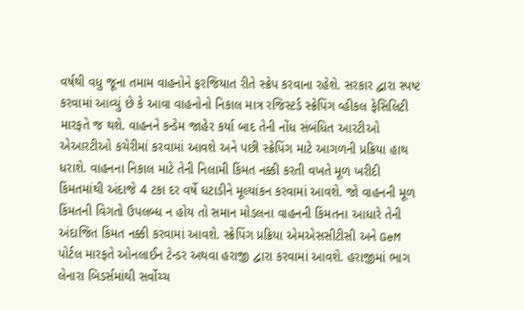વર્ષથી વધુ જૂના તમામ વાહનોને ફરજિયાત રીતે સ્ક્રેપ કરવાના રહેશે. સરકાર દ્વારા સ્પષ્ટ કરવામાં આવ્યું છે કે આવા વાહનોનો નિકાલ માત્ર રજિસ્ટર્ડ સ્ક્રેપિંગ વ્હીકલ ફેસિલિટી મારફતે જ થશે. વાહનને કન્ડેમ જાહેર કર્યા બાદ તેની નોંધ સંબંધિત આરટીઓ એઆરટીઓ કચેરીમાં કરવામાં આવશે અને પછી સ્ક્રેપિંગ માટે આગળની પ્રક્રિયા હાથ ધરાશે. વાહનના નિકાલ માટે તેની નિલામી કિંમત નક્કી કરતી વખતે મૂળ ખરીદી કિંમતમાંથી અંદાજે 4 ટકા દર વર્ષે ઘટાડીને મૂલ્યાંકન કરવામાં આવશે. જો વાહનની મૂળ કિંમતની વિગતો ઉપલબ્ધ ન હોય તો સમાન મોડલના વાહનની કિંમતના આધારે તેની અંદાજિત કિંમત નક્કી કરવામાં આવશે. સ્ક્રેપિંગ પ્રક્રિયા એમએસસીટીસી અને GeM પોર્ટલ મારફતે ઓનલાઈન ટેન્ડર અથવા હરાજી દ્વારા કરવામાં આવશે. હરાજીમાં ભાગ લેનારા બિડર્સમાંથી સર્વોચ્ચ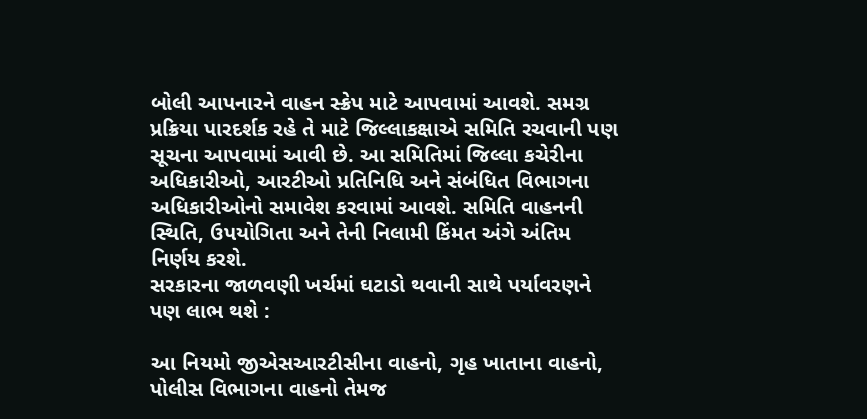બોલી આપનારને વાહન સ્ક્રેપ માટે આપવામાં આવશે. સમગ્ર પ્રક્રિયા પારદર્શક રહે તે માટે જિલ્લાકક્ષાએ સમિતિ રચવાની પણ સૂચના આપવામાં આવી છે. આ સમિતિમાં જિલ્લા કચેરીના અધિકારીઓ, આરટીઓ પ્રતિનિધિ અને સંબંધિત વિભાગના અધિકારીઓનો સમાવેશ કરવામાં આવશે. સમિતિ વાહનની સ્થિતિ, ઉપયોગિતા અને તેની નિલામી કિંમત અંગે અંતિમ નિર્ણય કરશે.
સરકારના જાળવણી ખર્ચમાં ઘટાડો થવાની સાથે પર્યાવરણને પણ લાભ થશે :

આ નિયમો જીએસઆરટીસીના વાહનો, ગૃહ ખાતાના વાહનો, પોલીસ વિભાગના વાહનો તેમજ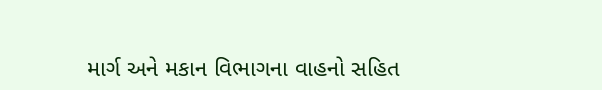માર્ગ અને મકાન વિભાગના વાહનો સહિત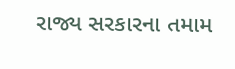રાજ્ય સરકારના તમામ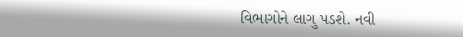વિભાગોને લાગુ પડશે. નવી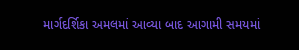માર્ગદર્શિકા અમલમાં આવ્યા બાદ આગામી સમયમાં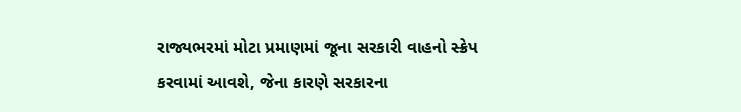રાજ્યભરમાં મોટા પ્રમાણમાં જૂના સરકારી વાહનો સ્ક્રેપ કરવામાં આવશે, જેના કારણે સરકારના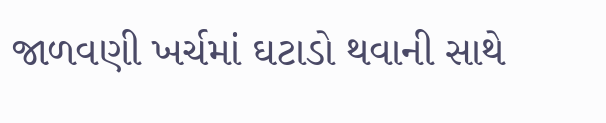જાળવણી ખર્ચમાં ઘટાડો થવાની સાથે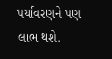પર્યાવરણને પણ લાભ થશે.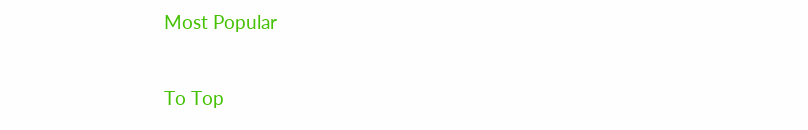Most Popular

To Top